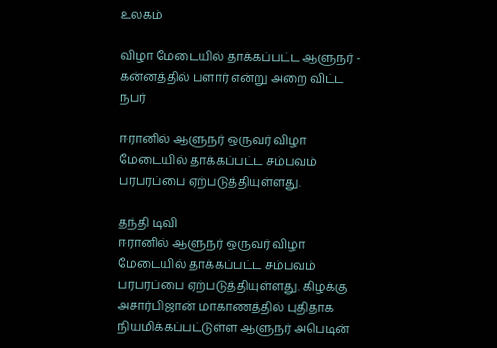உலகம்

விழா மேடையில் தாக்கப்பட்ட ஆளுநர் - கன்னத்தில் பளார் என்று அறை விட்ட நபர்

ஈரானில் ஆளுநர் ஒருவர் விழா மேடையில் தாக்கப்பட்ட சம்பவம் பரபரப்பை ஏற்படுத்தியுள்ளது.

தந்தி டிவி
ஈரானில் ஆளுநர் ஒருவர் விழா மேடையில் தாக்கப்பட்ட சம்பவம் பரபரப்பை ஏற்படுத்தியுள்ளது. கிழக்கு அசார்பிஜான் மாகாணத்தில் புதிதாக நியமிக்கப்பட்டுள்ள ஆளுநர் அபெடின்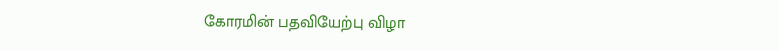கோரமின் பதவியேற்பு விழா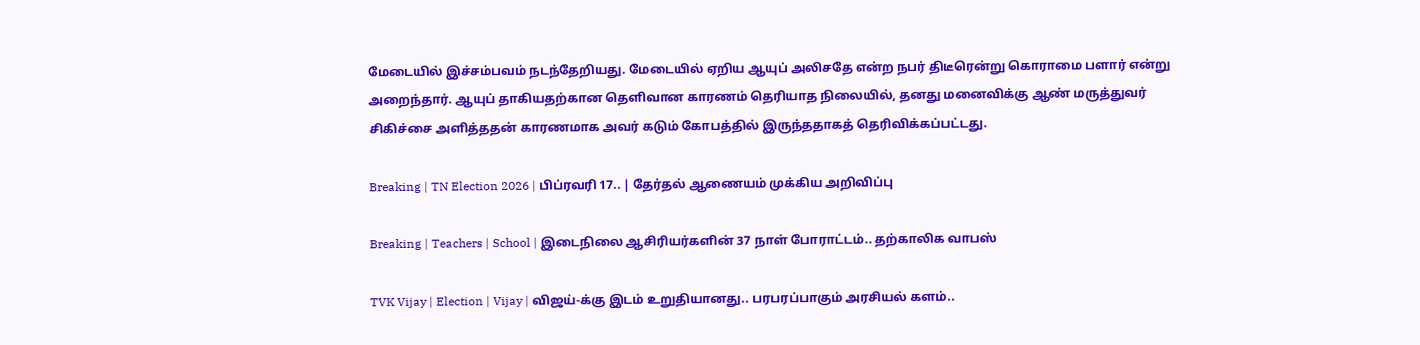மேடையில் இச்சம்பவம் நடந்தேறியது. மேடையில் ஏறிய ஆயுப் அலிசதே என்ற நபர் திடீரென்று கொராமை பளார் என்று அறைந்தார். ஆயுப் தாகியதற்கான தெளிவான காரணம் தெரியாத நிலையில், தனது மனைவிக்கு ஆண் மருத்துவர் சிகிச்சை அளித்ததன் காரணமாக அவர் கடும் கோபத்தில் இருந்ததாகத் தெரிவிக்கப்பட்டது.

Breaking | TN Election 2026 | பிப்ரவரி 17.. | தேர்தல் ஆணையம் முக்கிய அறிவிப்பு

Breaking | Teachers | School | இடைநிலை ஆசிரியர்களின் 37 நாள் போராட்டம்.. தற்காலிக வாபஸ்

TVK Vijay | Election | Vijay | விஜய்-க்கு இடம் உறுதியானது.. பரபரப்பாகும் அரசியல் களம்..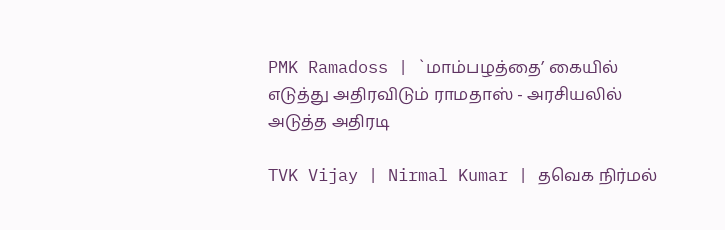PMK Ramadoss | `மாம்பழத்தை’ கையில் எடுத்து அதிரவிடும் ராமதாஸ் - அரசியலில் அடுத்த அதிரடி

TVK Vijay | Nirmal Kumar | தவெக நிர்மல்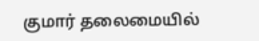குமார் தலைமையில்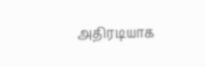அதிரடியாக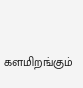களமிறங்கும்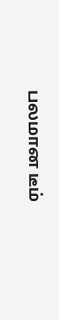பலமான டீம்